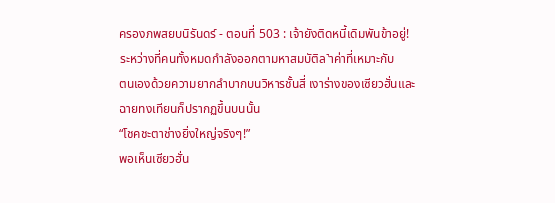ครองภพสยบนิรันดร์ - ตอนที่ 503 : เจ้ายังติดหนี้เดิมพันข้าอยู่!
ระหว่างที่คนทั้งหมดกำลังออกตามหาสมบัติล˺าค่าที่เหมาะกับ
ตนเองด้วยความยากลำบากบนวิหารชั้นสี่ เงาร่างของเซียวฮั่นและ
ฉายทงเทียนก็ปรากฏขึ้นบนนั้น
“โชคชะตาช่างยิ่งใหญ่จริงๆ!”
พอเห็นเซียวฮั่น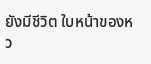ยังมีชีวิต ใบหน้าของหว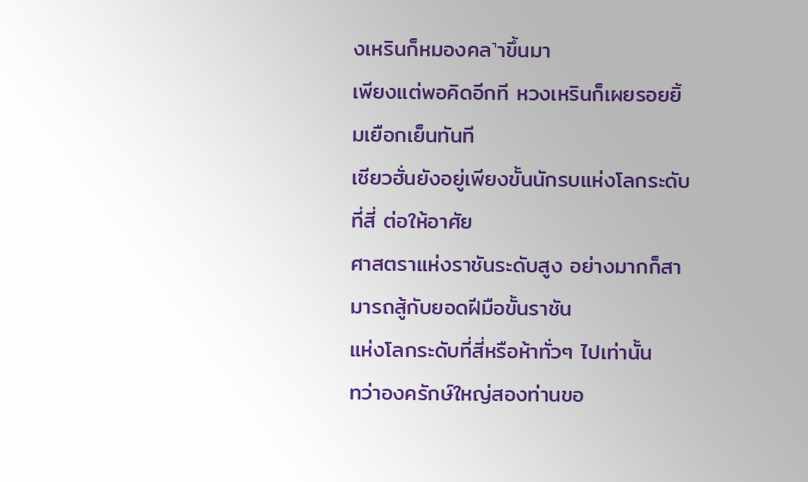งเหรินก็หมองคล˺าขึ้นมา
เพียงแต่พอคิดอีกที หวงเหรินก็เผยรอยยิ้มเยือกเย็นทันที
เซียวฮั่นยังอยู่เพียงขั้นนักรบแห่งโลกระดับที่สี่ ต่อให้อาศัย
ศาสตราแห่งราชันระดับสูง อย่างมากก็สามารถสู้กับยอดฝีมือขั้นราชัน
แห่งโลกระดับที่สี่หรือห้าทั่วๆ ไปเท่านั้น
ทว่าองครักษ์ใหญ่สองท่านขอ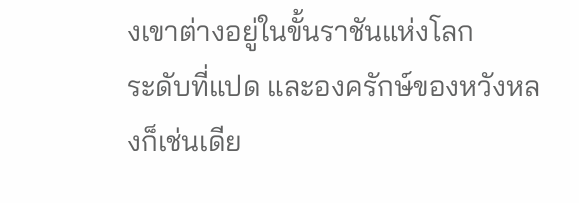งเขาต่างอยู่ในขั้นราชันแห่งโลก
ระดับที่แปด และองครักษ์ของหวังหลงก็เช่นเดีย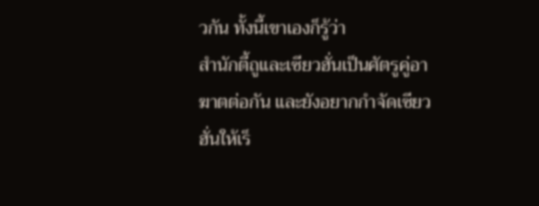วกัน ทั้งนี้เขาเองก็รู้ว่า
สำนักตี้ถูและเซียวฮั่นเป็นศัตรูคู่อาฆาตต่อกัน และยังอยากกำจัดเซียว
ฮั่นให้เร็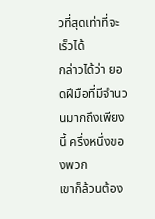วที่สุดเท่าที่จะเร็วได้
กล่าวได้ว่า ยอดฝีมือที่มีจำนวนมากถึงเพียงนี้ ครึ่งหนึ่งของพวก
เขาก็ล้วนต้อง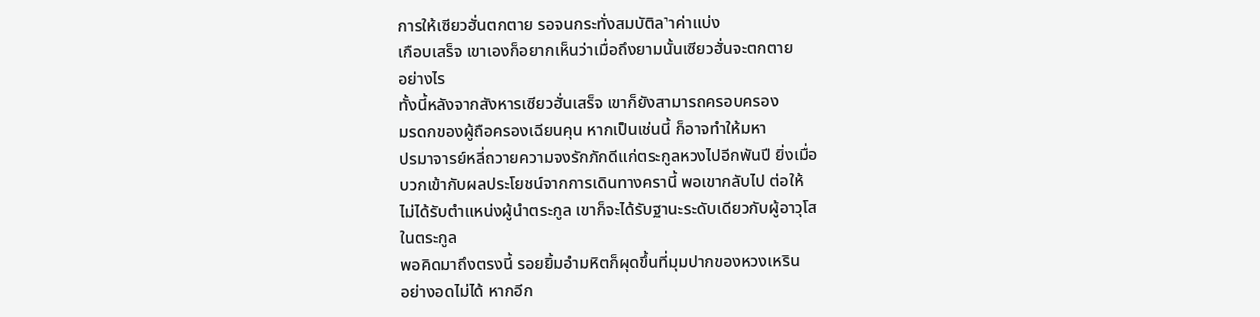การให้เซียวฮั่นตกตาย รอจนกระทั่งสมบัติล˺าค่าแบ่ง
เกือบเสร็จ เขาเองก็อยากเห็นว่าเมื่อถึงยามนั้นเซียวฮั่นจะตกตาย
อย่างไร
ทั้งนี้หลังจากสังหารเซียวฮั่นเสร็จ เขาก็ยังสามารถครอบครอง
มรดกของผู้ถือครองเฉียนคุน หากเป็นเช่นนี้ ก็อาจทำให้มหา
ปรมาจารย์หลี่ถวายความจงรักภักดีแก่ตระกูลหวงไปอีกพันปี ยิ่งเมื่อ
บวกเข้ากับผลประโยชน์จากการเดินทางครานี้ พอเขากลับไป ต่อให้
ไม่ได้รับตำแหน่งผู้นำตระกูล เขาก็จะได้รับฐานะระดับเดียวกับผู้อาวุโส
ในตระกูล
พอคิดมาถึงตรงนี้ รอยยิ้มอำมหิตก็ผุดขึ้นที่มุมปากของหวงเหริน
อย่างอดไม่ได้ หากอีก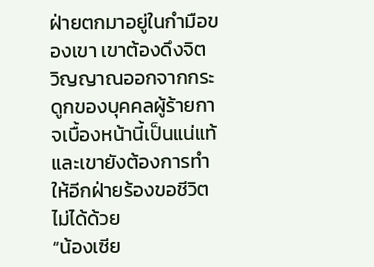ฝ่ายตกมาอยู่ในกำมือของเขา เขาต้องดึงจิต
วิญญาณออกจากกระดูกของบุคคลผู้ร้ายกาจเบื้องหน้านี้เป็นแน่แท้
และเขายังต้องการทำให้อีกฝ่ายร้องขอชีวิตไม่ได้ด้วย
“น้องเซีย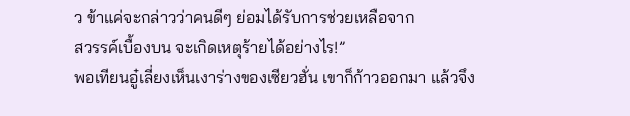ว ข้าแค่จะกล่าวว่าคนดีๆ ย่อมได้รับการช่วยเหลือจาก
สวรรค์เบื้องบน จะเกิดเหตุร้ายได้อย่างไร!”
พอเทียนอู๋เลี่ยงเห็นเงาร่างของเซียวฮั่น เขาก็ก้าวออกมา แล้วจึง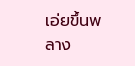เอ่ยขึ้นพลาง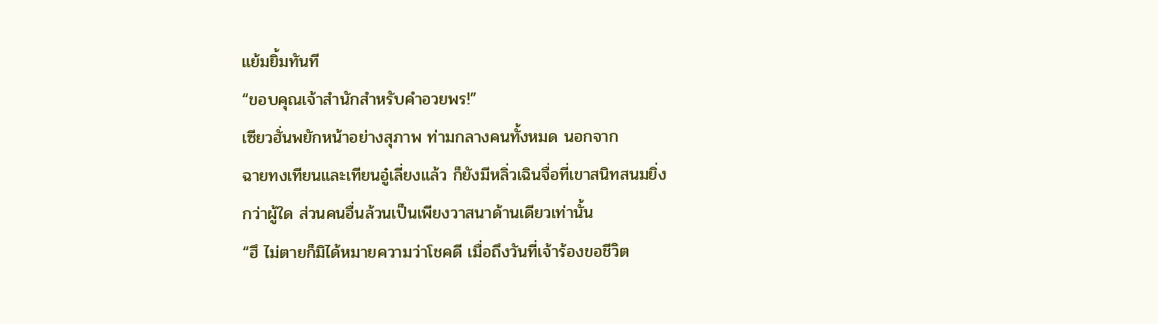แย้มยิ้มทันที
“ขอบคุณเจ้าสำนักสำหรับคำอวยพร!”
เซียวฮั่นพยักหน้าอย่างสุภาพ ท่ามกลางคนทั้งหมด นอกจาก
ฉายทงเทียนและเทียนอู๋เลี่ยงแล้ว ก็ยังมีหลิ่วเฉินจื่อที่เขาสนิทสนมยิ่ง
กว่าผู้ใด ส่วนคนอื่นล้วนเป็นเพียงวาสนาด้านเดียวเท่านั้น
“ฮึ ไม่ตายก็มิได้หมายความว่าโชคดี เมื่อถึงวันที่เจ้าร้องขอชีวิต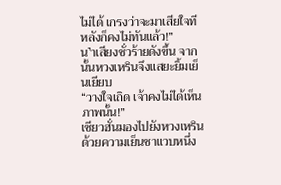ไม่ได้ เกรงว่าจะมาเสียใจทีหลังก็คงไม่ทันแล้ว!”
น˺าเสียงชั่วร้ายดังขึ้น จากนั้นหวงเหรินจึงแสยะยิ้มเย็นเยียบ
“วางใจเถิด เจ้าคงไม่ได้เห็นภาพนั้น!”
เซียวฮั่นมองไปยังหวงเหรินด้วยความเย็นชาแวบหนึ่ง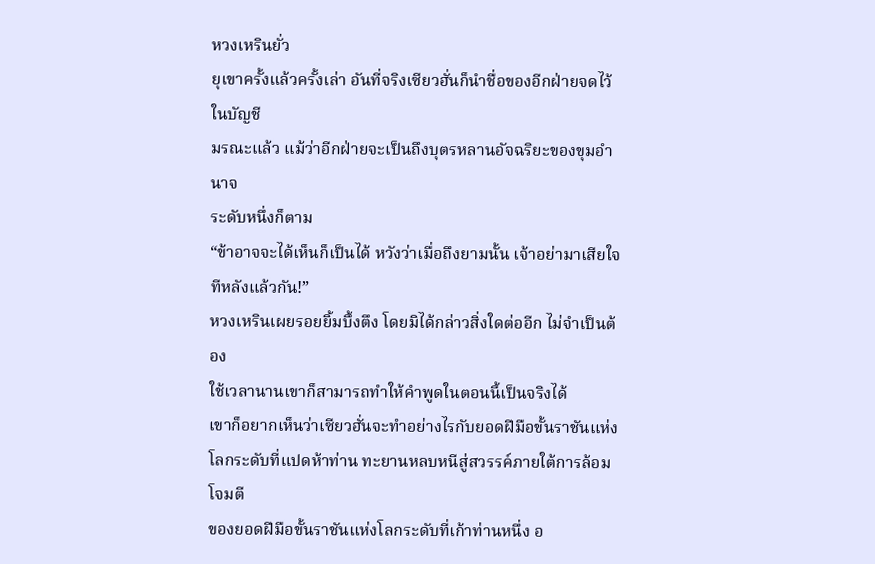หวงเหรินยั่ว
ยุเขาครั้งแล้วครั้งเล่า อันที่จริงเซียวฮั่นก็นำชื่อของอีกฝ่ายจดไว้ในบัญชี
มรณะแล้ว แม้ว่าอีกฝ่ายจะเป็นถึงบุตรหลานอัจฉริยะของขุมอำนาจ
ระดับหนึ่งก็ตาม
“ข้าอาจจะได้เห็นก็เป็นได้ หวังว่าเมื่อถึงยามนั้น เจ้าอย่ามาเสียใจ
ทีหลังแล้วกัน!”
หวงเหรินเผยรอยยิ้มบึ้งตึง โดยมิได้กล่าวสิ่งใดต่ออีก ไม่จำเป็นต้อง
ใช้เวลานานเขาก็สามารถทำให้คำพูดในตอนนี้เป็นจริงได้
เขาก็อยากเห็นว่าเซียวฮั่นจะทำอย่างไรกับยอดฝีมือขั้นราชันแห่ง
โลกระดับที่แปดห้าท่าน ทะยานหลบหนีสู่สวรรค์ภายใต้การล้อมโจมตี
ของยอดฝีมือขั้นราชันแห่งโลกระดับที่เก้าท่านหนึ่ง อ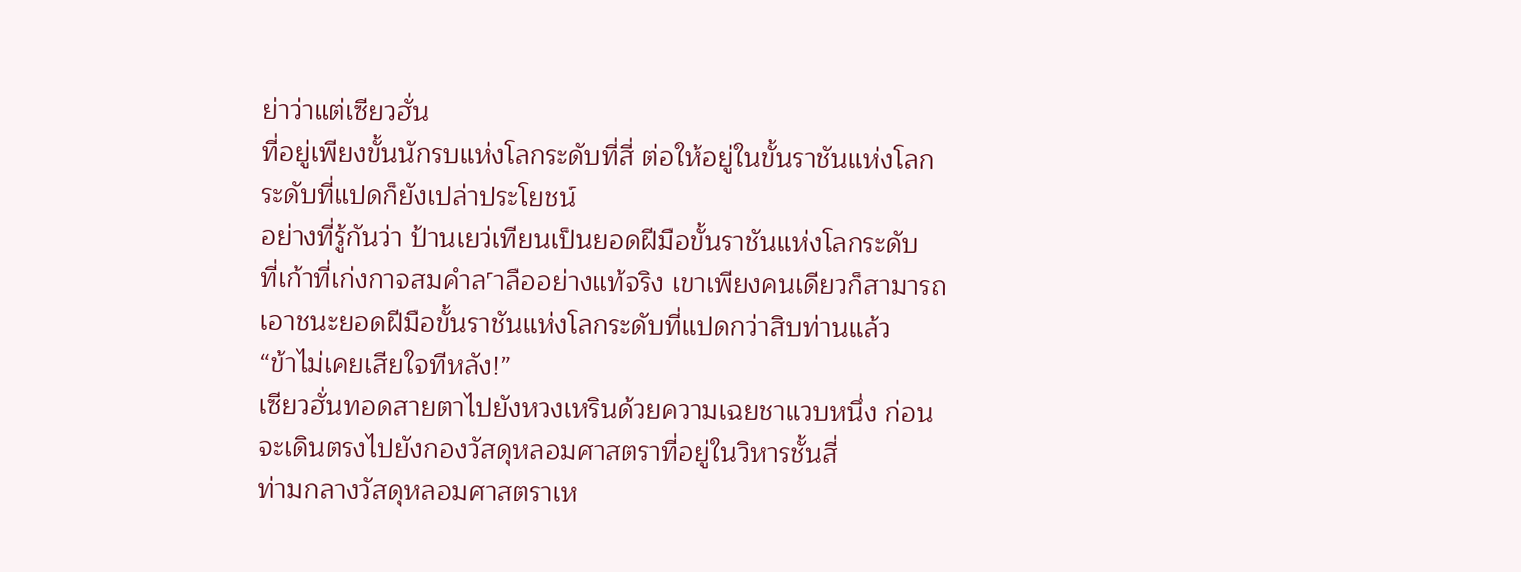ย่าว่าแต่เซียวฮั่น
ที่อยู่เพียงขั้นนักรบแห่งโลกระดับที่สี่ ต่อให้อยู่ในขั้นราชันแห่งโลก
ระดับที่แปดก็ยังเปล่าประโยชน์
อย่างที่รู้กันว่า ป้านเยว่เทียนเป็นยอดฝีมือขั้นราชันแห่งโลกระดับ
ที่เก้าที่เก่งกาจสมคำล˹าลืออย่างแท้จริง เขาเพียงคนเดียวก็สามารถ
เอาชนะยอดฝีมือขั้นราชันแห่งโลกระดับที่แปดกว่าสิบท่านแล้ว
“ข้าไม่เคยเสียใจทีหลัง!”
เซียวฮั่นทอดสายตาไปยังหวงเหรินด้วยความเฉยชาแวบหนึ่ง ก่อน
จะเดินตรงไปยังกองวัสดุหลอมศาสตราที่อยู่ในวิหารชั้นสี่
ท่ามกลางวัสดุหลอมศาสตราเห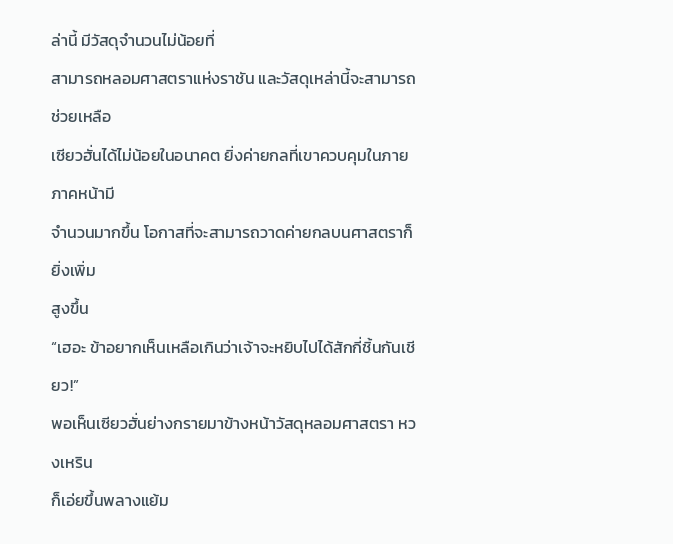ล่านี้ มีวัสดุจำนวนไม่น้อยที่
สามารถหลอมศาสตราแห่งราชัน และวัสดุเหล่านี้จะสามารถช่วยเหลือ
เซียวฮั่นได้ไม่น้อยในอนาคต ยิ่งค่ายกลที่เขาควบคุมในภายภาคหน้ามี
จำนวนมากขึ้น โอกาสที่จะสามารถวาดค่ายกลบนศาสตราก็ยิ่งเพิ่ม
สูงขึ้น
“เฮอะ ข้าอยากเห็นเหลือเกินว่าเจ้าจะหยิบไปได้สักกี่ชิ้นกันเชียว!”
พอเห็นเซียวฮั่นย่างกรายมาข้างหน้าวัสดุหลอมศาสตรา หวงเหริน
ก็เอ่ยขึ้นพลางแย้ม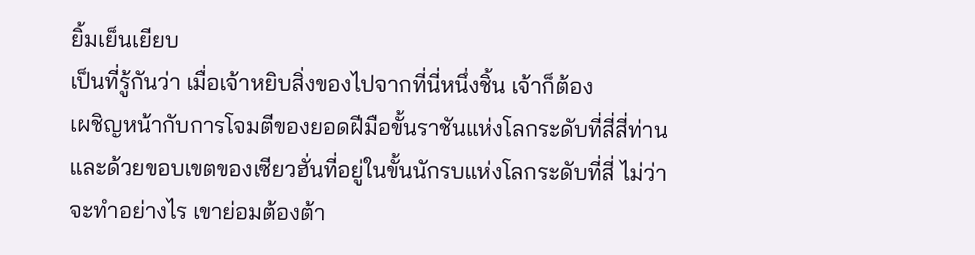ยิ้มเย็นเยียบ
เป็นที่รู้กันว่า เมื่อเจ้าหยิบสิ่งของไปจากที่นี่หนึ่งชิ้น เจ้าก็ต้อง
เผชิญหน้ากับการโจมตีของยอดฝีมือขั้นราชันแห่งโลกระดับที่สี่สี่ท่าน
และด้วยขอบเขตของเซียวฮั่นที่อยู่ในขั้นนักรบแห่งโลกระดับที่สี่ ไม่ว่า
จะทำอย่างไร เขาย่อมต้องต้า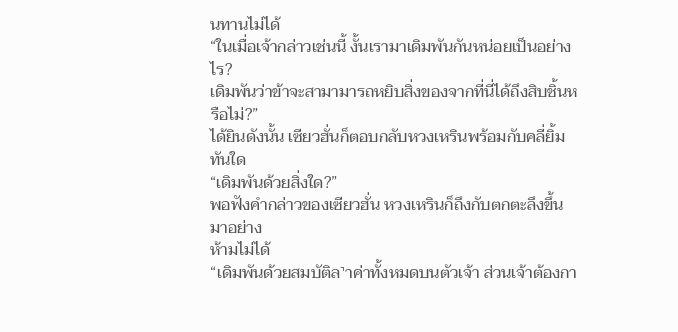นทานไม่ได้
“ในเมื่อเจ้ากล่าวเช่นนี้ งั้นเรามาเดิมพันกันหน่อยเป็นอย่างไร?
เดิมพันว่าข้าจะสามามารถหยิบสิ่งของจากที่นี่ได้ถึงสิบชิ้นหรือไม่?”
ได้ยินดังนั้น เซียวฮั่นก็ตอบกลับหวงเหรินพร้อมกับคลี่ยิ้มทันใด
“เดิมพันด้วยสิ่งใด?”
พอฟังคำกล่าวของเซียวฮั่น หวงเหรินก็ถึงกับตกตะลึงขึ้นมาอย่าง
ห้ามไม่ได้
“เดิมพันด้วยสมบัติล˺าค่าทั้งหมดบนตัวเจ้า ส่วนเจ้าต้องกา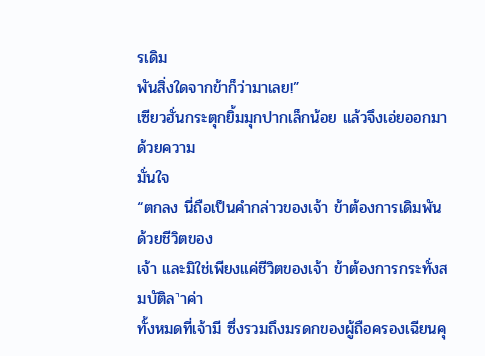รเดิม
พันสิ่งใดจากข้าก็ว่ามาเลย!”
เซียวฮั่นกระตุกยิ้มมุกปากเล็กน้อย แล้วจึงเอ่ยออกมาด้วยความ
มั่นใจ
“ตกลง นี่ถือเป็นคำกล่าวของเจ้า ข้าต้องการเดิมพันด้วยชีวิตของ
เจ้า และมิใช่เพียงแค่ชีวิตของเจ้า ข้าต้องการกระทั่งสมบัติล˺าค่า
ทั้งหมดที่เจ้ามี ซึ่งรวมถึงมรดกของผู้ถือครองเฉียนคุ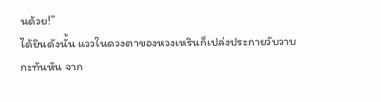นด้วย!”
ได้ยินดังนั้น แววในดวงตาของหวงเหรินก็เปล่งประกายวับวาบ
กะทันหัน จาก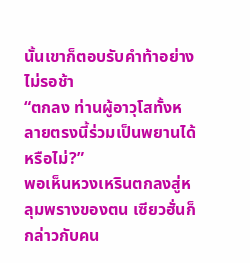นั้นเขาก็ตอบรับคำท้าอย่างไม่รอช้า
“ตกลง ท่านผู้อาวุโสทั้งหลายตรงนี้ร่วมเป็นพยานได้หรือไม่?”
พอเห็นหวงเหรินตกลงสู่หลุมพรางของตน เซียวฮั่นก็กล่าวกับคน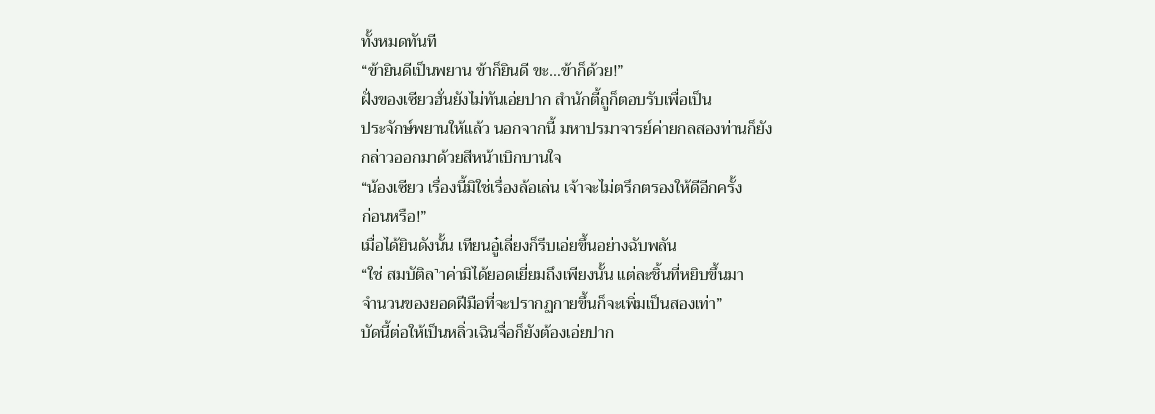ทั้งหมดทันที
“ข้ายินดีเป็นพยาน ข้าก็ยินดี ขะ…ข้าก็ด้วย!”
ฝั่งของเซียวฮั่นยังไม่ทันเอ่ยปาก สำนักตี้ถูก็ตอบรับเพื่อเป็น
ประจักษ์พยานให้แล้ว นอกจากนี้ มหาปรมาจารย์ค่ายกลสองท่านก็ยัง
กล่าวออกมาด้วยสีหน้าเบิกบานใจ
“น้องเซียว เรื่องนี้มิใช่เรื่องล้อเล่น เจ้าจะไม่ตรึกตรองให้ดีอีกครั้ง
ก่อนหรือ!”
เมื่อได้ยินดังนั้น เทียนอู๋เลี่ยงก็รีบเอ่ยขึ้นอย่างฉับพลัน
“ใช่ สมบัติล˺าค่ามิได้ยอดเยี่ยมถึงเพียงนั้น แต่ละชิ้นที่หยิบขึ้นมา
จำนวนของยอดฝีมือที่จะปรากฏกายขึ้นก็จะเพิ่มเป็นสองเท่า”
บัดนี้ต่อให้เป็นหลิ่วเฉินจื่อก็ยังต้องเอ่ยปาก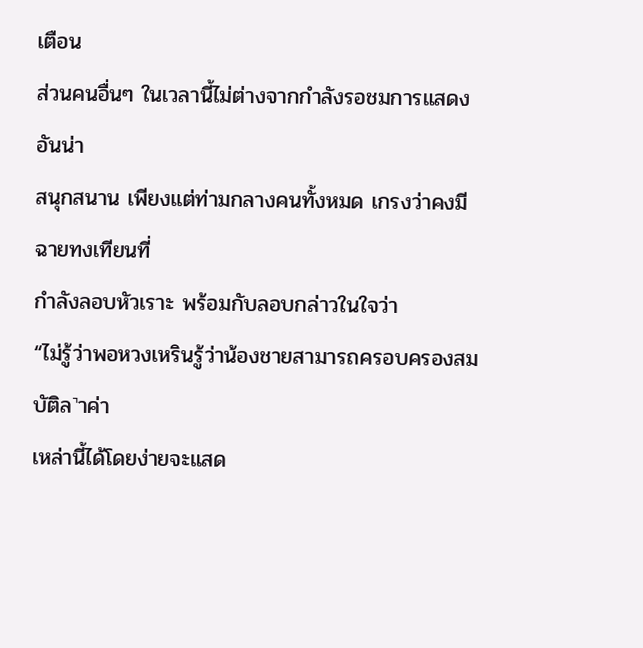เตือน
ส่วนคนอื่นๆ ในเวลานี้ไม่ต่างจากกำลังรอชมการแสดงอันน่า
สนุกสนาน เพียงแต่ท่ามกลางคนทั้งหมด เกรงว่าคงมีฉายทงเทียนที่
กำลังลอบหัวเราะ พร้อมกับลอบกล่าวในใจว่า
“ไม่รู้ว่าพอหวงเหรินรู้ว่าน้องชายสามารถครอบครองสมบัติล˺าค่า
เหล่านี้ได้โดยง่ายจะแสด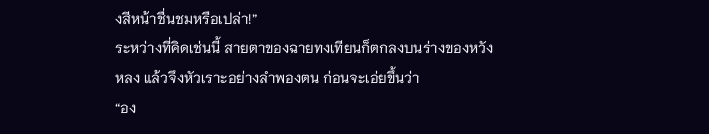งสีหน้าชื่นชมหรือเปล่า!”
ระหว่างที่คิดเช่นนี้ สายตาของฉายทงเทียนก็ตกลงบนร่างของหวัง
หลง แล้วจึงหัวเราะอย่างลำพองตน ก่อนจะเอ่ยขึ้นว่า
“อง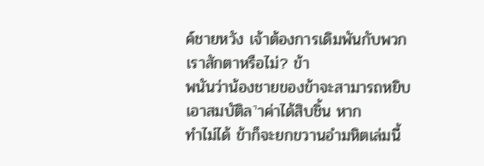ค์ชายหวัง เจ้าต้องการเดิมพันกับพวกเราสักตาหรือไม่? ข้า
พนันว่าน้องชายของข้าจะสามารถหยิบเอาสมบัติล˺าค่าได้สิบชิ้น หาก
ทำไม่ได้ ข้าก็จะยกขวานอำมหิตเล่มนี้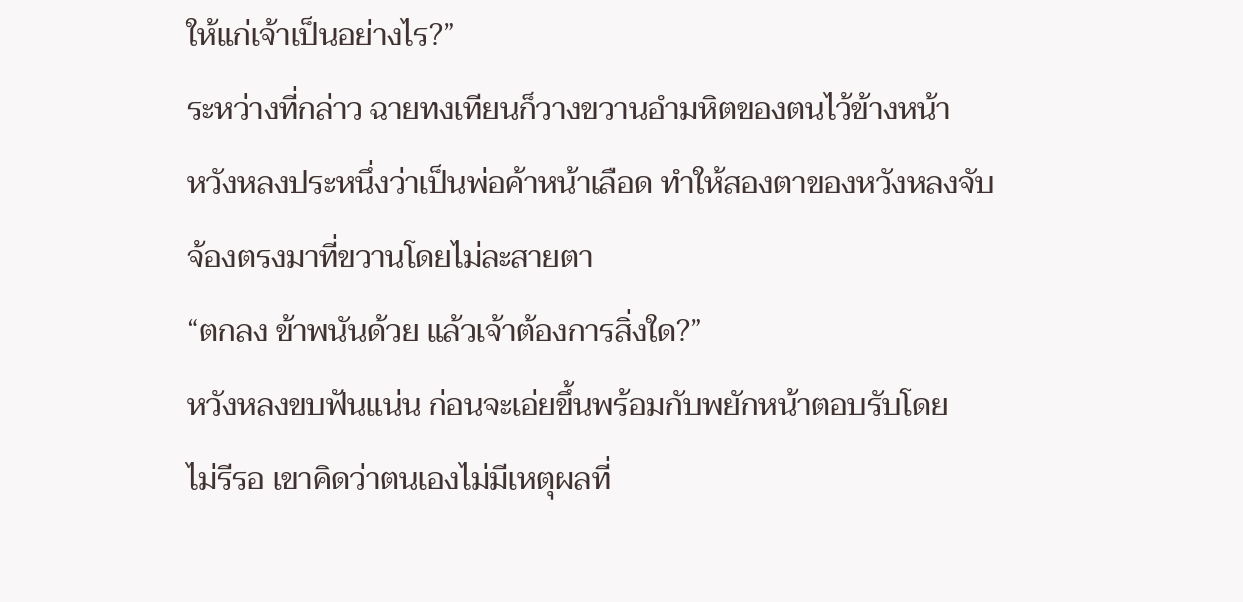ให้แก่เจ้าเป็นอย่างไร?”
ระหว่างที่กล่าว ฉายทงเทียนก็วางขวานอำมหิตของตนไว้ข้างหน้า
หวังหลงประหนึ่งว่าเป็นพ่อค้าหน้าเลือด ทำให้สองตาของหวังหลงจับ
จ้องตรงมาที่ขวานโดยไม่ละสายตา
“ตกลง ข้าพนันด้วย แล้วเจ้าต้องการสิ่งใด?”
หวังหลงขบฟันแน่น ก่อนจะเอ่ยขึ้นพร้อมกับพยักหน้าตอบรับโดย
ไม่รีรอ เขาคิดว่าตนเองไม่มีเหตุผลที่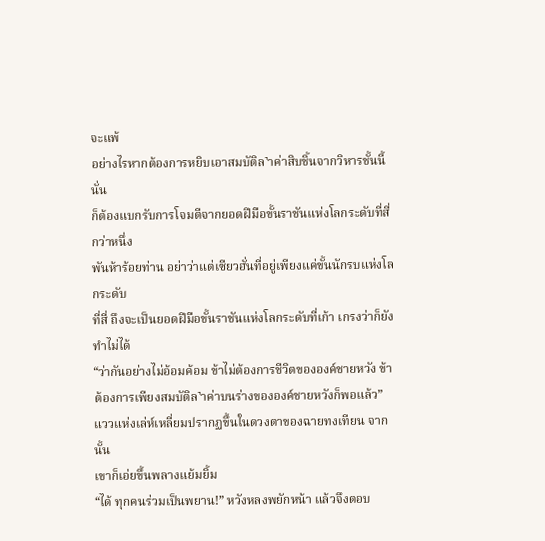จะแพ้
อย่างไรหากต้องการหยิบเอาสมบัติล˺าค่าสิบชิ้นจากวิหารชั้นนี้ นั่น
ก็ต้องแบกรับการโจมตีจากยอดฝีมือขั้นราชันแห่งโลกระดับที่สี่กว่าหนึ่ง
พันห้าร้อยท่าน อย่าว่าแต่เซียวฮั่นที่อยู่เพียงแค่ขั้นนักรบแห่งโลกระดับ
ที่สี่ ถึงจะเป็นยอดฝีมือขั้นราชันแห่งโลกระดับที่เก้า เกรงว่าก็ยังทำไม่ได้
“ว่ากันอย่างไม่อ้อมค้อม ข้าไม่ต้องการชีวิตขององค์ชายหวัง ข้า
ต้องการเพียงสมบัติล˺าค่าบนร่างขององค์ชายหวังก็พอแล้ว”
แววแห่งเล่ห์เหลี่ยมปรากฏขึ้นในดวงตาของฉายทงเทียน จากนั้น
เขาก็เอ่ยขึ้นพลางแย้มยิ้ม
“ได้ ทุกคนร่วมเป็นพยาน!” หวังหลงพยักหน้า แล้วจึงตอบ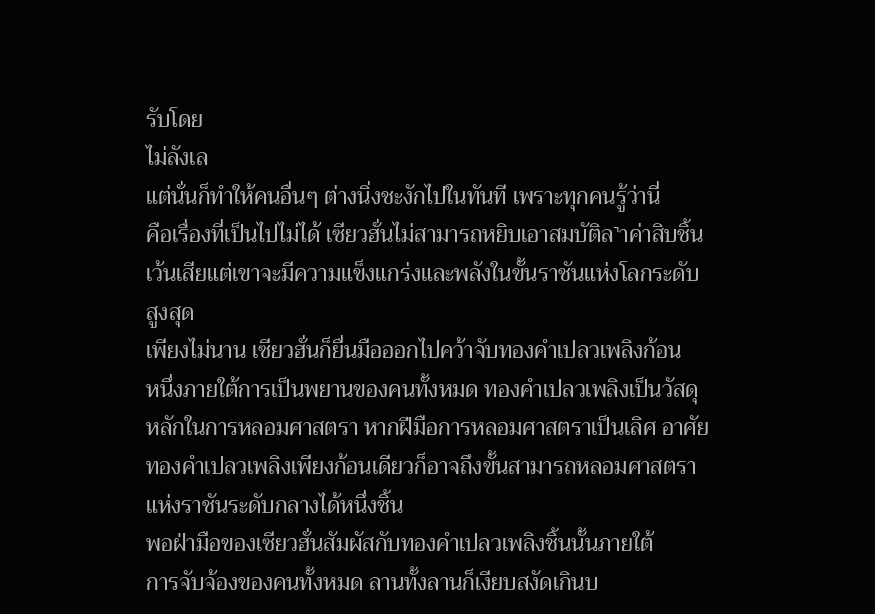รับโดย
ไม่ลังเล
แต่นั่นก็ทำให้คนอื่นๆ ต่างนิ่งชะงักไปในทันที เพราะทุกคนรู้ว่านี่
คือเรื่องที่เป็นไปไม่ได้ เซียวฮั่นไม่สามารถหยิบเอาสมบัติล˺าค่าสิบชิ้น
เว้นเสียแต่เขาจะมีความแข็งแกร่งและพลังในขั้นราชันแห่งโลกระดับ
สูงสุด
เพียงไม่นาน เซียวฮั่นก็ยื่นมือออกไปคว้าจับทองคำเปลวเพลิงก้อน
หนึ่งภายใต้การเป็นพยานของคนทั้งหมด ทองคำเปลวเพลิงเป็นวัสดุ
หลักในการหลอมศาสตรา หากฝีมือการหลอมศาสตราเป็นเลิศ อาศัย
ทองคำเปลวเพลิงเพียงก้อนเดียวก็อาจถึงขั้นสามารถหลอมศาสตรา
แห่งราชันระดับกลางได้หนึ่งชิ้น
พอฝ่ามือของเซียวฮั่นสัมผัสกับทองคำเปลวเพลิงชิ้นนั้นภายใต้
การจับจ้องของคนทั้งหมด ลานทั้งลานก็เงียบสงัดเกินบ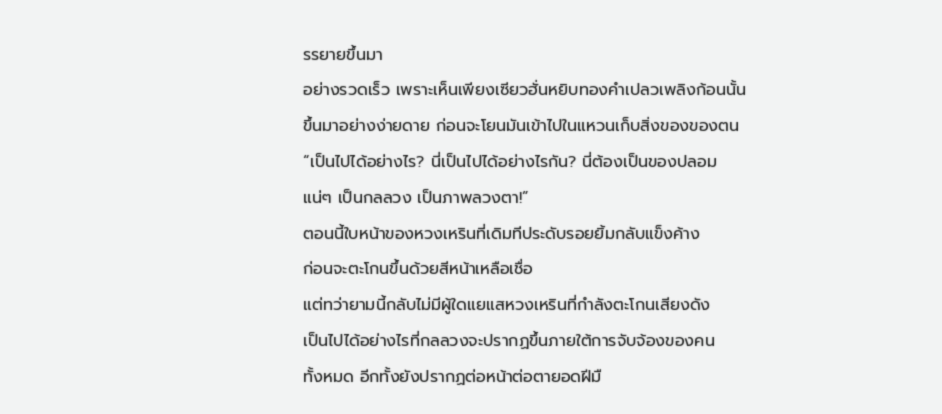รรยายขึ้นมา
อย่างรวดเร็ว เพราะเห็นเพียงเซียวฮั่นหยิบทองคำเปลวเพลิงก้อนนั้น
ขึ้นมาอย่างง่ายดาย ก่อนจะโยนมันเข้าไปในแหวนเก็บสิ่งของของตน
“เป็นไปได้อย่างไร? นี่เป็นไปได้อย่างไรกัน? นี่ต้องเป็นของปลอม
แน่ๆ เป็นกลลวง เป็นภาพลวงตา!”
ตอนนี้ใบหน้าของหวงเหรินที่เดิมทีประดับรอยยิ้มกลับแข็งค้าง
ก่อนจะตะโกนขึ้นด้วยสีหน้าเหลือเชื่อ
แต่ทว่ายามนี้กลับไม่มีผู้ใดแยแสหวงเหรินที่กำลังตะโกนเสียงดัง
เป็นไปได้อย่างไรที่กลลวงจะปรากฏขึ้นภายใต้การจับจ้องของคน
ทั้งหมด อีกทั้งยังปรากฏต่อหน้าต่อตายอดฝีมื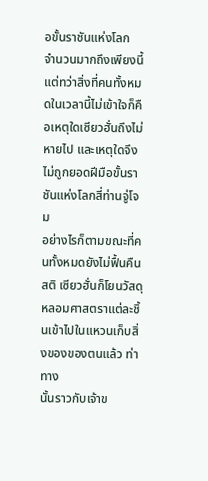อขั้นราชันแห่งโลก
จำนวนมากถึงเพียงนี้
แต่ทว่าสิ่งที่คนทั้งหมดในเวลานี้ไม่เข้าใจก็คือเหตุใดเซียวฮั่นถึงไม่
หายไป และเหตุใดจึงไม่ถูกยอดฝีมือขั้นราชันแห่งโลกสี่ท่านจู่โจม
อย่างไรก็ตามขณะที่คนทั้งหมดยังไม่ฟื้นคืนสติ เซียวฮั่นก็โยนวัสดุ
หลอมศาสตราแต่ละชิ้นเข้าไปในแหวนเก็บสิ่งของของตนแล้ว ท่าทาง
นั้นราวกับเจ้าข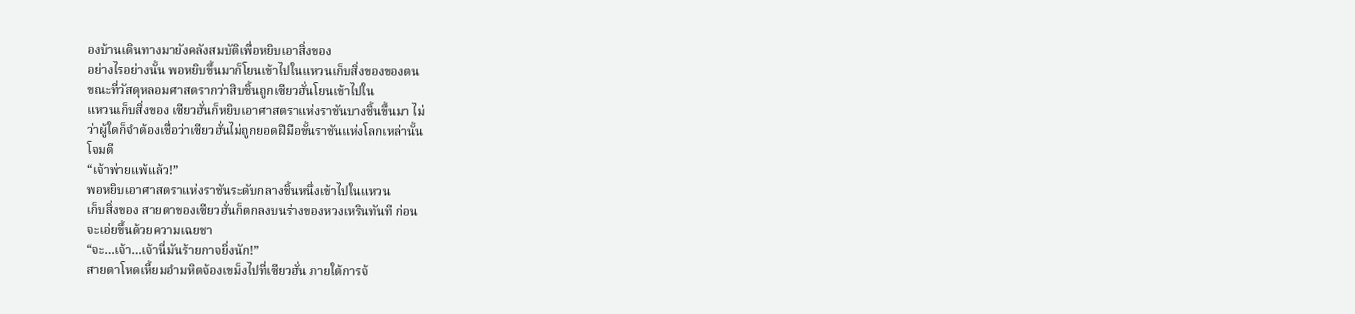องบ้านเดินทางมายังคลังสมบัติเพื่อหยิบเอาสิ่งของ
อย่างไรอย่างนั้น พอหยิบขึ้นมาก็โยนเข้าไปในแหวนเก็บสิ่งของของตน
ขณะที่วัสดุหลอมศาสตรากว่าสิบชิ้นถูกเซียวฮั่นโยนเข้าไปใน
แหวนเก็บสิ่งของ เซียวฮั่นก็หยิบเอาศาสตราแห่งราชันบางชิ้นขึ้นมา ไม่
ว่าผู้ใดก็จำต้องเชื่อว่าเซียวฮั่นไม่ถูกยอดฝีมือขั้นราชันแห่งโลกเหล่านั้น
โจมตี
“เจ้าพ่ายแพ้แล้ว!”
พอหยิบเอาศาสตราแห่งราชันระดับกลางชิ้นหนึ่งเข้าไปในแหวน
เก็บสิ่งของ สายตาของเซียวฮั่นก็ตกลงบนร่างของหวงเหรินทันที ก่อน
จะเอ่ยขึ้นด้วยความเฉยชา
“จะ…เจ้า…เจ้านี่มันร้ายกาจยิ่งนัก!”
สายตาโหดเหี้ยมอำมหิตจ้องเขม็งไปที่เซียวฮั่น ภายใต้การจ้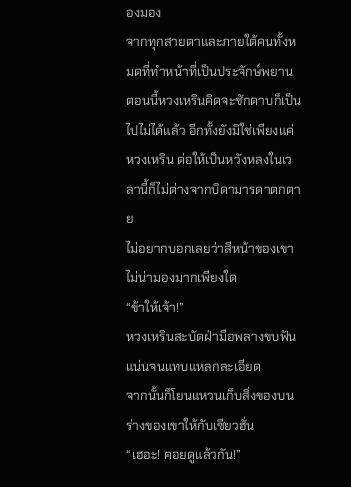องมอง
จากทุกสายตาและภายใต้คนทั้งหมดที่ทำหน้าที่เป็นประจักษ์พยาน
ตอนนี้หวงเหรินคิดจะชักดาบก็เป็นไปไม่ได้แล้ว อีกทั้งยังมิใช่เพียงแค่
หวงเหริน ต่อให้เป็นหวังหลงในเวลานี้ก็ไม่ต่างจากบิดามารดาตกตาย
ไม่อยากบอกเลยว่าสีหน้าของเขาไม่น่ามองมากเพียงใด
“ข้าให้เจ้า!”
หวงเหรินสะบัดฝ่ามือพลางขบฟันแน่นจนแทบแหลกละเอียด
จากนั้นก็โยนแหวนเก็บสิ่งของบนร่างของเขาให้กับเซียวฮั่น
“เฮอะ! คอยดูแล้วกัน!”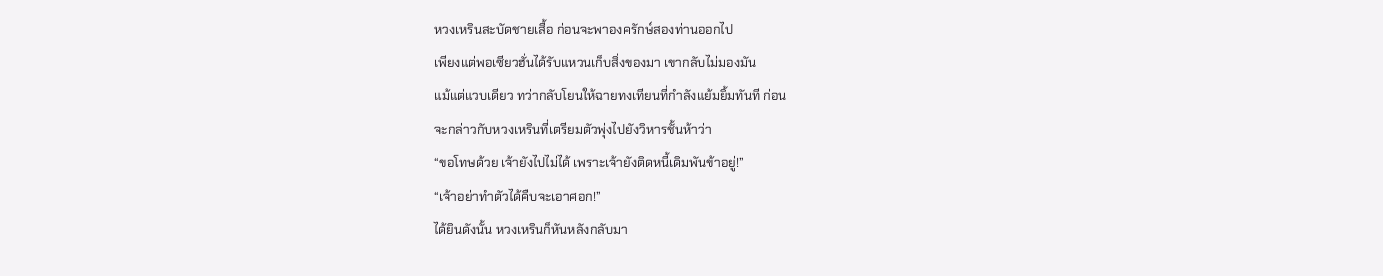หวงเหรินสะบัดชายเสื้อ ก่อนจะพาองครักษ์สองท่านออกไป
เพียงแต่พอเซียวฮั่นได้รับแหวนเก็บสิ่งของมา เขากลับไม่มองมัน
แม้แต่แวบเดียว ทว่ากลับโยนให้ฉายทงเทียนที่กำลังแย้มยิ้มทันที ก่อน
จะกล่าวกับหวงเหรินที่เตรียมตัวพุ่งไปยังวิหารชั้นห้าว่า
“ขอโทษด้วย เจ้ายังไปไม่ได้ เพราะเจ้ายังติดหนี้เดิมพันข้าอยู่!”
“เจ้าอย่าทำตัวได้คืบจะเอาศอก!”
ได้ยินดังนั้น หวงเหรินก็หันหลังกลับมา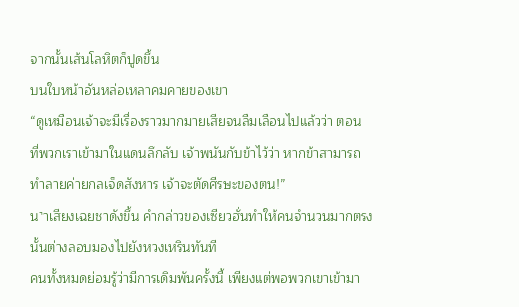จากนั้นเส้นโลหิตก็ปูดขึ้น
บนใบหน้าอันหล่อเหลาคมคายของเขา
“ดูเหมือนเจ้าจะมีเรื่องราวมากมายเสียจนลืมเลือนไปแล้วว่า ตอน
ที่พวกเราเข้ามาในแดนลึกลับ เจ้าพนันกับข้าไว้ว่า หากข้าสามารถ
ทำลายค่ายกลเจ็ดสังหาร เจ้าจะตัดศีรษะของตน!”
น˺าเสียงเฉยชาดังขึ้น คำกล่าวของเซียวฮั่นทำให้คนจำนวนมากตรง
นั้นต่างลอบมองไปยังหวงเหรินทันที
คนทั้งหมดย่อมรู้ว่ามีการเดิมพันครั้งนี้ เพียงแต่พอพวกเขาเข้ามา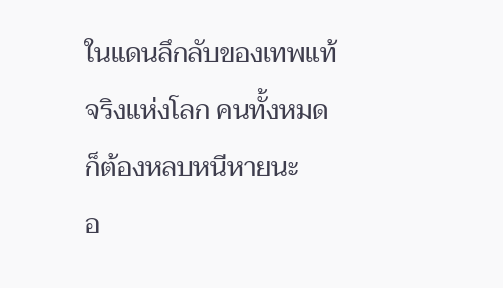ในแดนลึกลับของเทพแท้จริงแห่งโลก คนทั้งหมดก็ต้องหลบหนีหายนะ
อ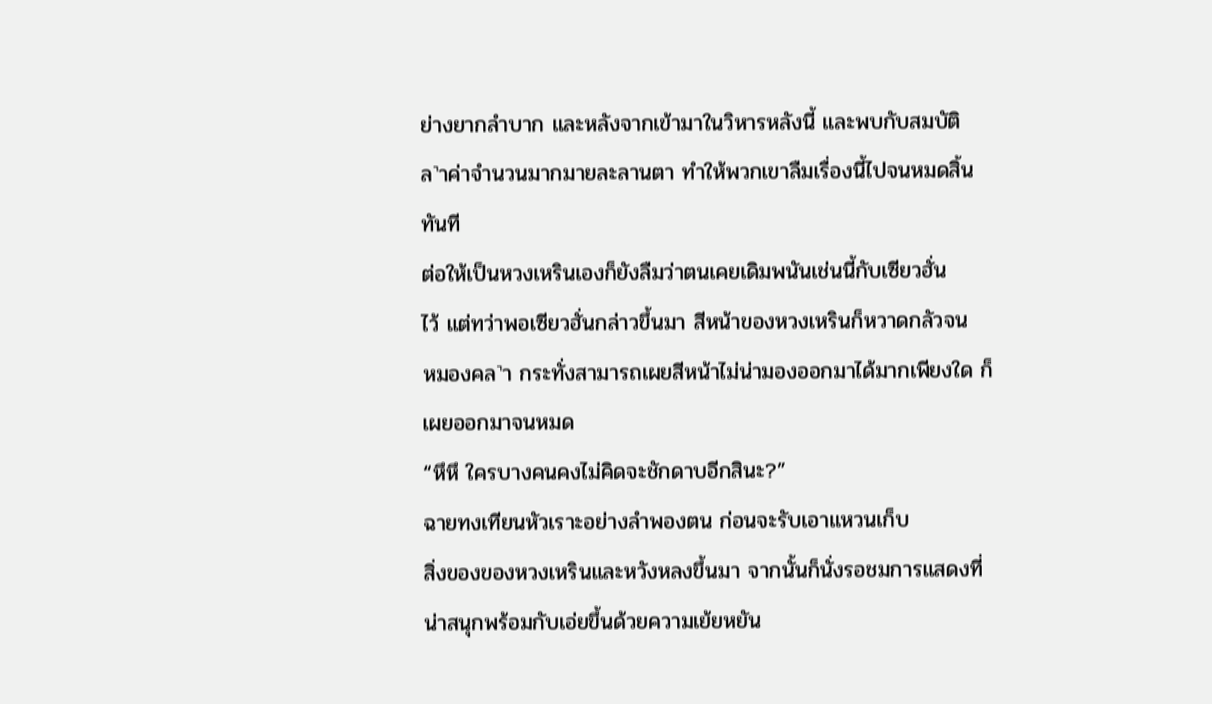ย่างยากลำบาก และหลังจากเข้ามาในวิหารหลังนี้ และพบกับสมบัติ
ล˺าค่าจำนวนมากมายละลานตา ทำให้พวกเขาลืมเรื่องนี้ไปจนหมดสิ้น
ทันที
ต่อให้เป็นหวงเหรินเองก็ยังลืมว่าตนเคยเดิมพนันเช่นนี้กับเซียวฮั่น
ไว้ แต่ทว่าพอเซียวฮั่นกล่าวขึ้นมา สีหน้าของหวงเหรินก็หวาดกลัวจน
หมองคล˺า กระทั่งสามารถเผยสีหน้าไม่น่ามองออกมาได้มากเพียงใด ก็
เผยออกมาจนหมด
“หึหึ ใครบางคนคงไม่คิดจะชักดาบอีกสินะ?”
ฉายทงเทียนหัวเราะอย่างลำพองตน ก่อนจะรับเอาแหวนเก็บ
สิ่งของของหวงเหรินและหวังหลงขึ้นมา จากนั้นก็นั่งรอชมการแสดงที่
น่าสนุกพร้อมกับเอ่ยขึ้นด้วยความเย้ยหยัน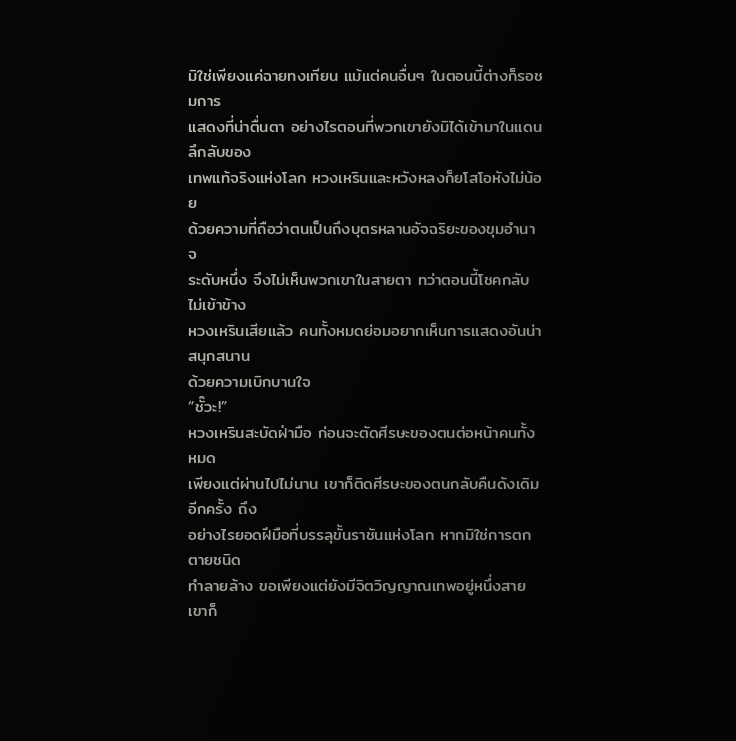มิใช่เพียงแค่ฉายทงเทียน แม้แต่คนอื่นๆ ในตอนนี้ต่างก็รอชมการ
แสดงที่น่าตื่นตา อย่างไรตอนที่พวกเขายังมิได้เข้ามาในแดนลึกลับของ
เทพแท้จริงแห่งโลก หวงเหรินและหวังหลงก็ยโสโอหังไม่น้อย
ด้วยความที่ถือว่าตนเป็นถึงบุตรหลานอัจฉริยะของขุมอำนาจ
ระดับหนึ่ง จึงไม่เห็นพวกเขาในสายตา ทว่าตอนนี้โชคกลับไม่เข้าข้าง
หวงเหรินเสียแล้ว คนทั้งหมดย่อมอยากเห็นการแสดงอันน่าสนุกสนาน
ด้วยความเบิกบานใจ
“ชั๊วะ!”
หวงเหรินสะบัดฝ่ามือ ก่อนจะตัดศีรษะของตนต่อหน้าคนทั้งหมด
เพียงแต่ผ่านไปไม่นาน เขาก็ติดศีรษะของตนกลับคืนดังเดิมอีกครั้ง ถึง
อย่างไรยอดฝีมือที่บรรลุขั้นราชันแห่งโลก หากมิใช่การตกตายชนิด
ทำลายล้าง ขอเพียงแต่ยังมีจิตวิญญาณเทพอยู่หนึ่งสาย เขาก็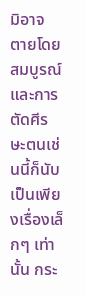มิอาจ
ตายโดยสมบูรณ์
และการตัดศีรษะตนเช่นนี้ก็นับเป็นเพียงเรื่องเล็กๆ เท่านั้น กระ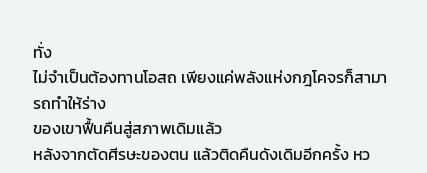ทั่ง
ไม่จำเป็นต้องทานโอสถ เพียงแค่พลังแห่งกฎโคจรก็สามารถทำให้ร่าง
ของเขาฟื้นคืนสู่สภาพเดิมแล้ว
หลังจากตัดศีรษะของตน แล้วติดคืนดังเดิมอีกครั้ง หว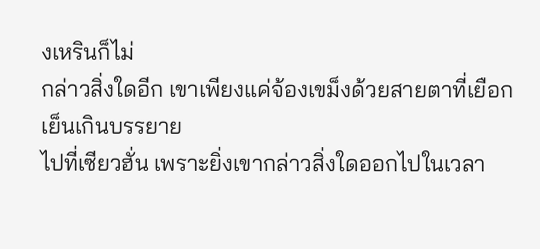งเหรินก็ไม่
กล่าวสิ่งใดอีก เขาเพียงแค่จ้องเขม็งด้วยสายตาที่เยือกเย็นเกินบรรยาย
ไปที่เซียวฮั่น เพราะยิ่งเขากล่าวสิ่งใดออกไปในเวลา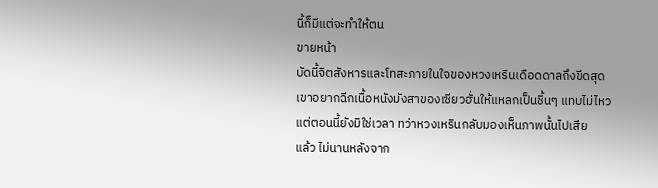นี้ก็มีแต่จะทำให้ตน
ขายหน้า
บัดนี้จิตสังหารและโทสะภายในใจของหวงเหรินเดือดดาลถึงขีดสุด
เขาอยากฉีกเนื้อหนังมังสาของเซียวฮั่นให้แหลกเป็นชิ้นๆ แทบไม่ไหว
แต่ตอนนี้ยังมิใช่เวลา ทว่าหวงเหรินกลับมองเห็นภาพนั้นไปเสีย
แล้ว ไม่นานหลังจาก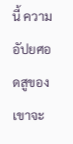นี้ ความอัปยศอดสูของเขาจะ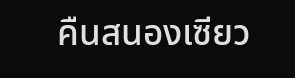คืนสนองเซียว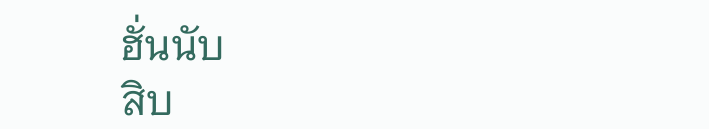ฮั่นนับ
สิบ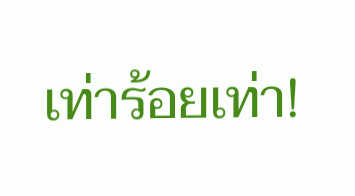เท่าร้อยเท่า!